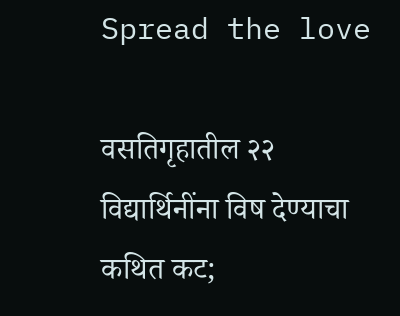Spread the love

वसतिगृहातील २२ विद्यार्थिनींना विष देण्याचा कथित कट;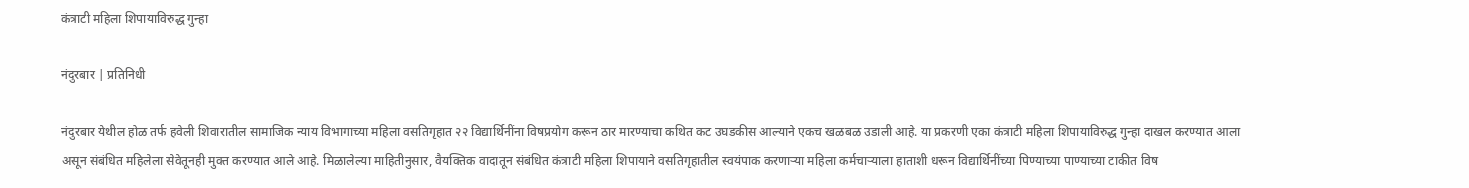कंत्राटी महिला शिपायाविरुद्ध गुन्हा

नंदुरबार | प्रतिनिधी

नंदुरबार येथील होळ तर्फ हवेली शिवारातील सामाजिक न्याय विभागाच्या महिला वसतिगृहात २२ विद्यार्थिनींना विषप्रयोग करून ठार मारण्याचा कथित कट उघडकीस आल्याने एकच खळबळ उडाली आहे. या प्रकरणी एका कंत्राटी महिला शिपायाविरुद्ध गुन्हा दाखल करण्यात आला असून संबंधित महिलेला सेवेतूनही मुक्त करण्यात आले आहे. मिळालेल्या माहितीनुसार, वैयक्तिक वादातून संबंधित कंत्राटी महिला शिपायाने वसतिगृहातील स्वयंपाक करणाऱ्या महिला कर्मचाऱ्याला हाताशी धरून विद्यार्थिनींच्या पिण्याच्या पाण्याच्या टाकीत विष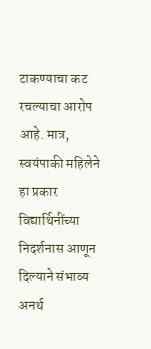टाकण्याचा कट रचल्याचा आरोप आहे. मात्र, स्वयंपाकी महिलेने हा प्रकार विद्यार्थिनींच्या निदर्शनास आणून दिल्याने संभाव्य अनर्थ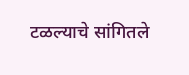टळल्याचे सांगितले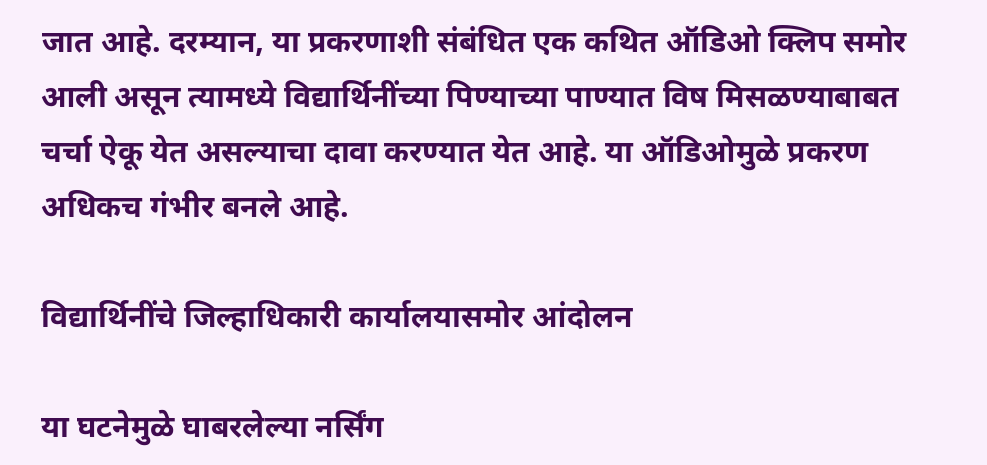जात आहे. दरम्यान, या प्रकरणाशी संबंधित एक कथित ऑडिओ क्लिप समोर आली असून त्यामध्ये विद्यार्थिनींच्या पिण्याच्या पाण्यात विष मिसळण्याबाबत चर्चा ऐकू येत असल्याचा दावा करण्यात येत आहे. या ऑडिओमुळे प्रकरण अधिकच गंभीर बनले आहे.

विद्यार्थिनींचे जिल्हाधिकारी कार्यालयासमोर आंदोलन

या घटनेमुळे घाबरलेल्या नर्सिंग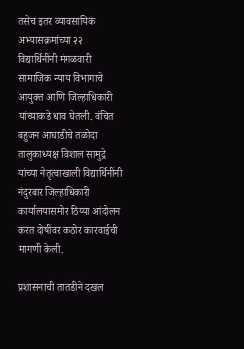तसेच इतर व्यावसायिक अभ्यासक्रमांच्या २२ विद्यार्थिनींनी मंगळवारी सामाजिक न्याय विभागाचे आयुक्त आणि जिल्हाधिकारी यांच्याकडे धाव घेतली. वंचित बहुजन आघाडीचे तळोदा तालुकाध्यक्ष विशाल सामुद्रे यांच्या नेतृत्वाखाली विद्यार्थिनींनी नंदुरबार जिल्हाधिकारी कार्यालयासमोर ठिय्या आंदोलन करत दोषींवर कठोर कारवाईची मागणी केली.

प्रशासनाची तातडीने दखल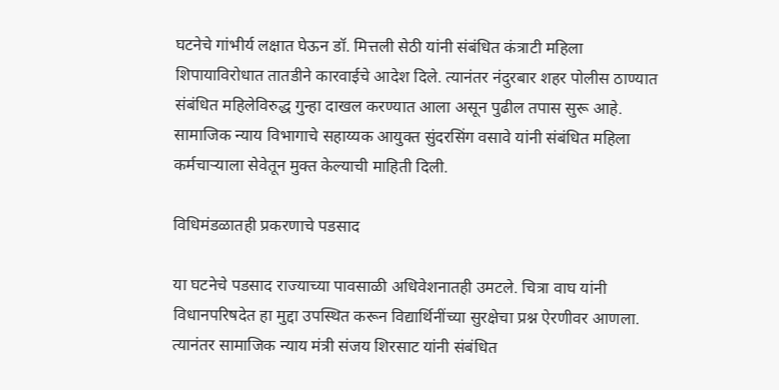घटनेचे गांभीर्य लक्षात घेऊन डॉ. मित्तली सेठी यांनी संबंधित कंत्राटी महिला शिपायाविरोधात तातडीने कारवाईचे आदेश दिले. त्यानंतर नंदुरबार शहर पोलीस ठाण्यात संबंधित महिलेविरुद्ध गुन्हा दाखल करण्यात आला असून पुढील तपास सुरू आहे. सामाजिक न्याय विभागाचे सहाय्यक आयुक्त सुंदरसिंग वसावे यांनी संबंधित महिला कर्मचाऱ्याला सेवेतून मुक्त केल्याची माहिती दिली.

विधिमंडळातही प्रकरणाचे पडसाद

या घटनेचे पडसाद राज्याच्या पावसाळी अधिवेशनातही उमटले. चित्रा वाघ यांनी विधानपरिषदेत हा मुद्दा उपस्थित करून विद्यार्थिनींच्या सुरक्षेचा प्रश्न ऐरणीवर आणला. त्यानंतर सामाजिक न्याय मंत्री संजय शिरसाट यांनी संबंधित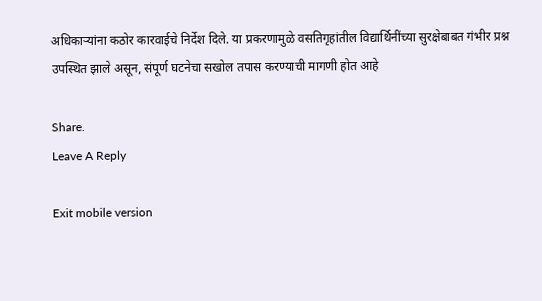अधिकाऱ्यांना कठोर कारवाईचे निर्देश दिले. या प्रकरणामुळे वसतिगृहांतील विद्यार्थिनींच्या सुरक्षेबाबत गंभीर प्रश्न उपस्थित झाले असून, संपूर्ण घटनेचा सखोल तपास करण्याची मागणी होत आहे

Share.
Leave A Reply

Exit mobile version